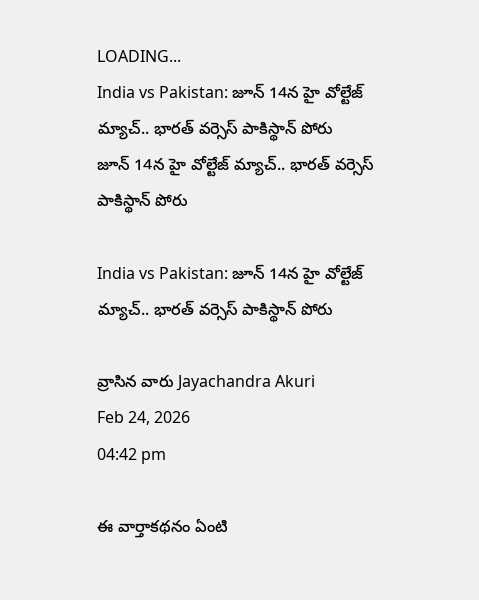LOADING...
India vs Pakistan: జూన్‌ 14న హై వోల్టేజ్ మ్యాచ్‌.. భారత్‌ వర్సెస్ పాకిస్థాన్‌ పోరు
జూన్‌ 14న హై వోల్టేజ్ మ్యాచ్‌.. భారత్‌ వర్సెస్ పాకిస్థాన్‌ పోరు

India vs Pakistan: జూన్‌ 14న హై వోల్టేజ్ మ్యాచ్‌.. భారత్‌ వర్సెస్ పాకిస్థాన్‌ పోరు

వ్రాసిన వారు Jayachandra Akuri
Feb 24, 2026
04:42 pm

ఈ వార్తాకథనం ఏంటి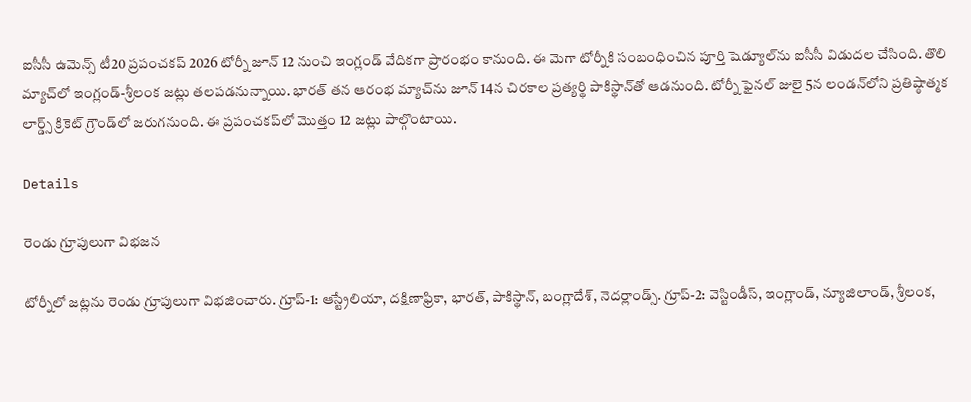ఐసీసీ ఉమెన్స్ టీ20 ప్రపంచకప్ 2026 టోర్నీ జూన్‌ 12 నుంచి ఇంగ్లండ్ వేదికగా ప్రారంభం కానుంది. ఈ మెగా టోర్నీకి సంబంధించిన పూర్తి షెడ్యూల్‌ను ఐసీసీ విడుదల చేసింది. తొలి మ్యాచ్‌లో ఇంగ్లండ్‌-శ్రీలంక జట్లు తలపడనున్నాయి. భారత్‌ తన ఆరంభ మ్యాచ్‌ను జూన్‌ 14న చిరకాల ప్రత్యర్థి పాకిస్థాన్‌తో ఆడనుంది. టోర్నీ ఫైనల్‌ జులై 5న లండన్‌లోని ప్రతిష్ఠాత్మక లార్డ్స్ క్రికెట్ గ్రౌండ్‌లో జరుగనుంది. ఈ ప్రపంచకప్‌లో మొత్తం 12 జట్లు పాల్గొంటాయి.

Details

రెండు గ్రూపులుగా విభజన

టోర్నీలో జట్లను రెండు గ్రూపులుగా విభజించారు. గ్రూప్‌-1: ఆస్ట్రేలియా, దక్షిణాఫ్రికా, భారత్‌, పాకిస్థాన్‌, బంగ్లాదేశ్‌, నెదర్లాండ్స్‌. గ్రూప్‌-2: వెస్టిండీస్‌, ఇంగ్లాండ్‌, న్యూజిలాండ్‌, శ్రీలంక,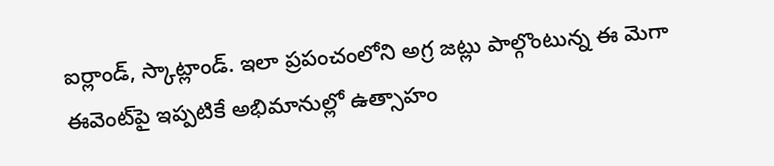ఐర్లాండ్‌, స్కాట్లాండ్‌. ఇలా ప్రపంచంలోని అగ్ర జట్లు పాల్గొంటున్న ఈ మెగా ఈవెంట్‌పై ఇప్పటికే అభిమానుల్లో ఉత్సాహం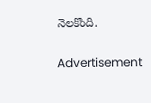నెలకొంది.

Advertisement